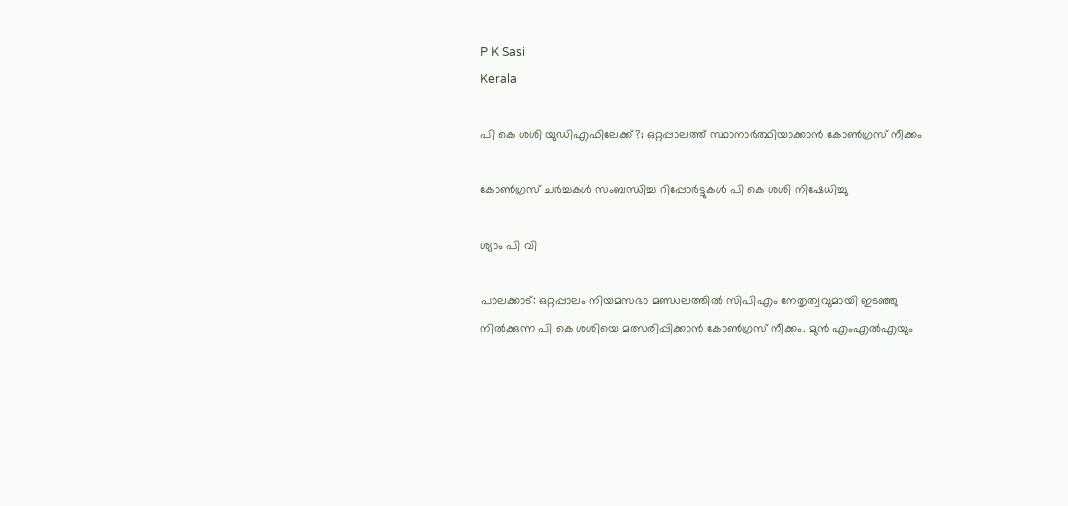P K Sasi
Kerala

പി കെ ശശി യുഡിഎഫിലേക്ക്?; ഒറ്റപ്പാലത്ത് സ്ഥാനാര്‍ത്ഥിയാക്കാന്‍ കോണ്‍ഗ്രസ് നീക്കം

കോണ്‍ഗ്രസ് ചർച്ചകൾ സംബന്ധിച്ച റിപ്പോര്‍ട്ടുകള്‍ പി കെ ശശി നിഷേധിച്ചു

ശ്യാം പി വി

പാലക്കാട്: ഒറ്റപ്പാലം നിയമസഭാ മണ്ഡലത്തില്‍ സിപിഎം നേതൃത്വവുമായി ഇടഞ്ഞു നില്‍ക്കുന്ന പി കെ ശശിയെ മത്സരിപ്പിക്കാന്‍ കോണ്‍ഗ്രസ് നീക്കം. മുന്‍ എംഎല്‍എയും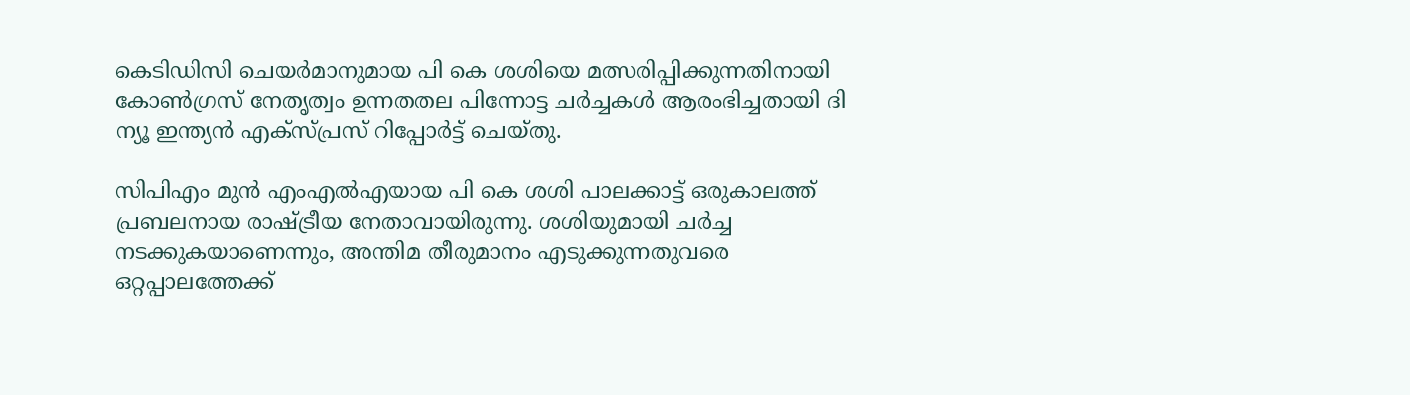കെടിഡിസി ചെയര്‍മാനുമായ പി കെ ശശിയെ മത്സരിപ്പിക്കുന്നതിനായി കോണ്‍ഗ്രസ് നേതൃത്വം ഉന്നതതല പിന്നോട്ട ചര്‍ച്ചകള്‍ ആരംഭിച്ചതായി ദി ന്യൂ ഇന്ത്യന്‍ എക്‌സ്പ്രസ് റിപ്പോര്‍ട്ട് ചെയ്തു.

സിപിഎം മുന്‍ എംഎല്‍എയായ പി കെ ശശി പാലക്കാട്ട് ഒരുകാലത്ത് പ്രബലനായ രാഷ്ട്രീയ നേതാവായിരുന്നു. ശശിയുമായി ചര്‍ച്ച നടക്കുകയാണെന്നും, അന്തിമ തീരുമാനം എടുക്കുന്നതുവരെ ഒറ്റപ്പാലത്തേക്ക്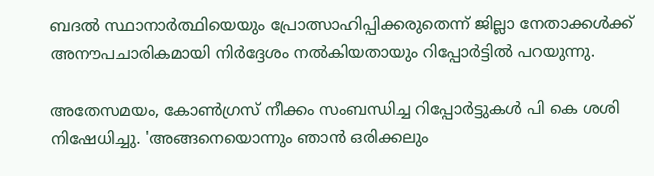ബദല്‍ സ്ഥാനാര്‍ത്ഥിയെയും പ്രോത്സാഹിപ്പിക്കരുതെന്ന് ജില്ലാ നേതാക്കള്‍ക്ക് അനൗപചാരികമായി നിര്‍ദ്ദേശം നല്‍കിയതായും റിപ്പോര്‍ട്ടില്‍ പറയുന്നു.

അതേസമയം, കോണ്‍ഗ്രസ് നീക്കം സംബന്ധിച്ച റിപ്പോര്‍ട്ടുകള്‍ പി കെ ശശി നിഷേധിച്ചു. 'അങ്ങനെയൊന്നും ഞാന്‍ ഒരിക്കലും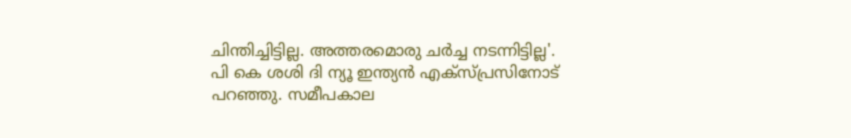ചിന്തിച്ചിട്ടില്ല. അത്തരമൊരു ചര്‍ച്ച നടന്നിട്ടില്ല'. പി കെ ശശി ദി ന്യൂ ഇന്ത്യന്‍ എക്‌സ്പ്രസിനോട് പറഞ്ഞു. സമീപകാല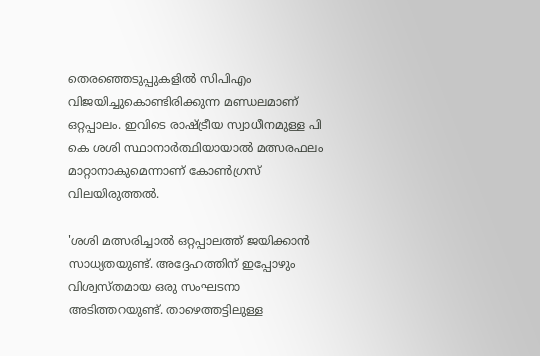തെരഞ്ഞെടുപ്പുകളില്‍ സിപിഎം വിജയിച്ചുകൊണ്ടിരിക്കുന്ന മണ്ഡലമാണ് ഒറ്റപ്പാലം. ഇവിടെ രാഷ്ട്രീയ സ്വാധീനമുള്ള പി കെ ശശി സ്ഥാനാര്‍ത്ഥിയായാല്‍ മത്സരഫലം മാറ്റാനാകുമെന്നാണ് കോണ്‍ഗ്രസ് വിലയിരുത്തല്‍.

'ശശി മത്സരിച്ചാല്‍ ഒറ്റപ്പാലത്ത് ജയിക്കാന്‍ സാധ്യതയുണ്ട്. അദ്ദേഹത്തിന് ഇപ്പോഴും വിശ്വസ്തമായ ഒരു സംഘടനാ അടിത്തറയുണ്ട്. താഴെത്തട്ടിലുള്ള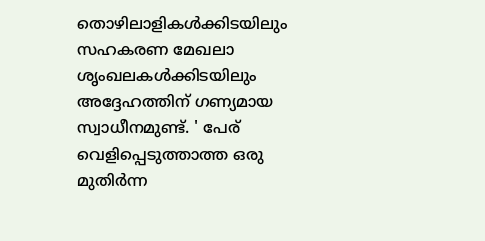തൊഴിലാളികള്‍ക്കിടയിലും സഹകരണ മേഖലാ ശൃംഖലകള്‍ക്കിടയിലും അദ്ദേഹത്തിന് ഗണ്യമായ സ്വാധീനമുണ്ട്. ' പേര് വെളിപ്പെടുത്താത്ത ഒരു മുതിര്‍ന്ന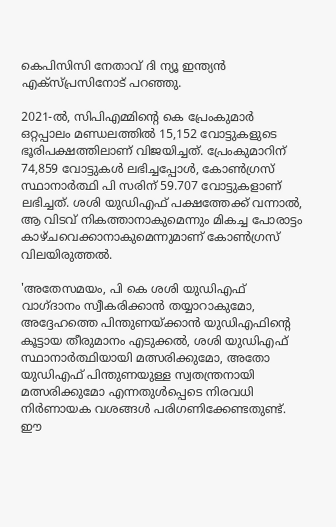കെപിസിസി നേതാവ് ദി ന്യൂ ഇന്ത്യന്‍ എക്‌സ്പ്രസിനോട് പറഞ്ഞു.

2021-ല്‍, സിപിഎമ്മിന്റെ കെ പ്രേംകുമാര്‍ ഒറ്റപ്പാലം മണ്ഡലത്തില്‍ 15,152 വോട്ടുകളുടെ ഭൂരിപക്ഷത്തിലാണ് വിജയിച്ചത്. പ്രേംകുമാറിന് 74,859 വോട്ടുകള്‍ ലഭിച്ചപ്പോള്‍, കോണ്‍ഗ്രസ് സ്ഥാനാര്‍ത്ഥി പി സരിന് 59.707 വോട്ടുകളാണ് ലഭിച്ചത്. ശശി യുഡിഎഫ് പക്ഷത്തേക്ക് വന്നാല്‍, ആ വിടവ് നികത്താനാകുമെന്നും മികച്ച പോരാട്ടം കാഴ്ചവെക്കാനാകുമെന്നുമാണ് കോണ്‍ഗ്രസ് വിലയിരുത്തല്‍.

'അതേസമയം, പി കെ ശശി യുഡിഎഫ് വാഗ്ദാനം സ്വീകരിക്കാന്‍ തയ്യാറാകുമോ, അദ്ദേഹത്തെ പിന്തുണയ്ക്കാന്‍ യുഡിഎഫിന്റെ കൂട്ടായ തീരുമാനം എടുക്കല്‍, ശശി യുഡിഎഫ് സ്ഥാനാര്‍ത്ഥിയായി മത്സരിക്കുമോ, അതോ യുഡിഎഫ് പിന്തുണയുള്ള സ്വതന്ത്രനായി മത്സരിക്കുമോ എന്നതുള്‍പ്പെടെ നിരവധി നിര്‍ണായക വശങ്ങള്‍ പരിഗണിക്കേണ്ടതുണ്ട്. ഈ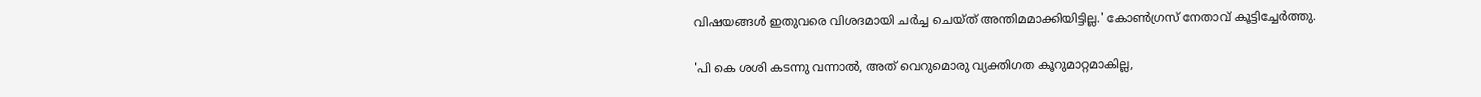വിഷയങ്ങള്‍ ഇതുവരെ വിശദമായി ചര്‍ച്ച ചെയ്ത് അന്തിമമാക്കിയിട്ടില്ല.' കോണ്‍ഗ്രസ് നേതാവ് കൂട്ടിച്ചേര്‍ത്തു.

'പി കെ ശശി കടന്നു വന്നാല്‍, അത് വെറുമൊരു വ്യക്തിഗത കൂറുമാറ്റമാകില്ല,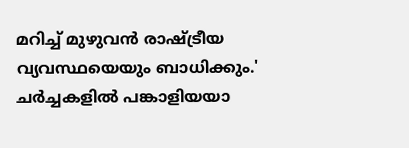മറിച്ച് മുഴുവന്‍ രാഷ്ട്രീയ വ്യവസ്ഥയെയും ബാധിക്കും.' ചര്‍ച്ചകളില്‍ പങ്കാളിയയാ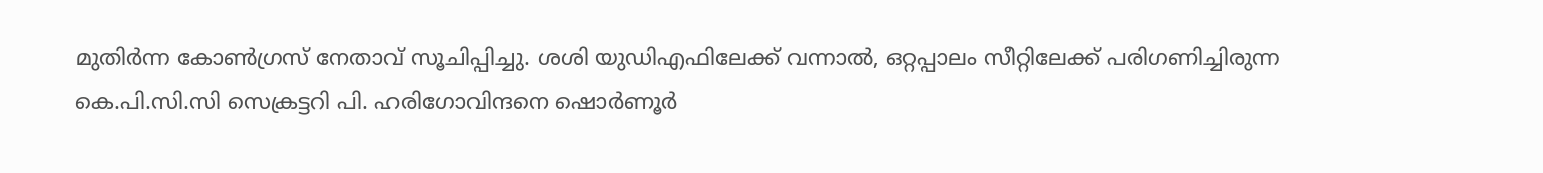മുതിര്‍ന്ന കോണ്‍ഗ്രസ് നേതാവ് സൂചിപ്പിച്ചു. ശശി യുഡിഎഫിലേക്ക് വന്നാല്‍, ഒറ്റപ്പാലം സീറ്റിലേക്ക് പരിഗണിച്ചിരുന്ന കെ.പി.സി.സി സെക്രട്ടറി പി. ഹരിഗോവിന്ദനെ ഷൊര്‍ണൂര്‍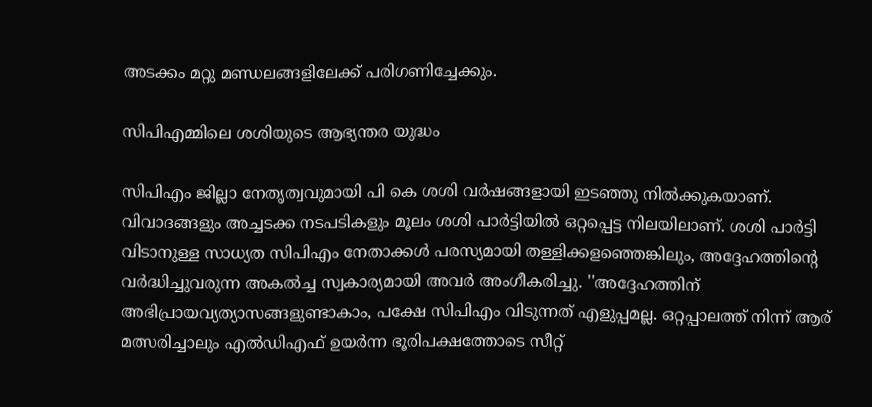അടക്കം മറ്റു മണ്ഡലങ്ങളിലേക്ക് പരിഗണിച്ചേക്കും.

സിപിഎമ്മിലെ ശശിയുടെ ആഭ്യന്തര യുദ്ധം

സിപിഎം ജില്ലാ നേതൃത്വവുമായി പി കെ ശശി വര്‍ഷങ്ങളായി ഇടഞ്ഞു നില്‍ക്കുകയാണ്. വിവാദങ്ങളും അച്ചടക്ക നടപടികളും മൂലം ശശി പാര്‍ട്ടിയില്‍ ഒറ്റപ്പെട്ട നിലയിലാണ്. ശശി പാര്‍ട്ടി വിടാനുള്ള സാധ്യത സിപിഎം നേതാക്കള്‍ പരസ്യമായി തള്ളിക്കളഞ്ഞെങ്കിലും, അദ്ദേഹത്തിന്റെ വര്‍ദ്ധിച്ചുവരുന്ന അകല്‍ച്ച സ്വകാര്യമായി അവര്‍ അംഗീകരിച്ചു. ''അദ്ദേഹത്തിന് അഭിപ്രായവ്യത്യാസങ്ങളുണ്ടാകാം, പക്ഷേ സിപിഎം വിടുന്നത് എളുപ്പമല്ല. ഒറ്റപ്പാലത്ത് നിന്ന് ആര് മത്സരിച്ചാലും എല്‍ഡിഎഫ് ഉയര്‍ന്ന ഭൂരിപക്ഷത്തോടെ സീറ്റ്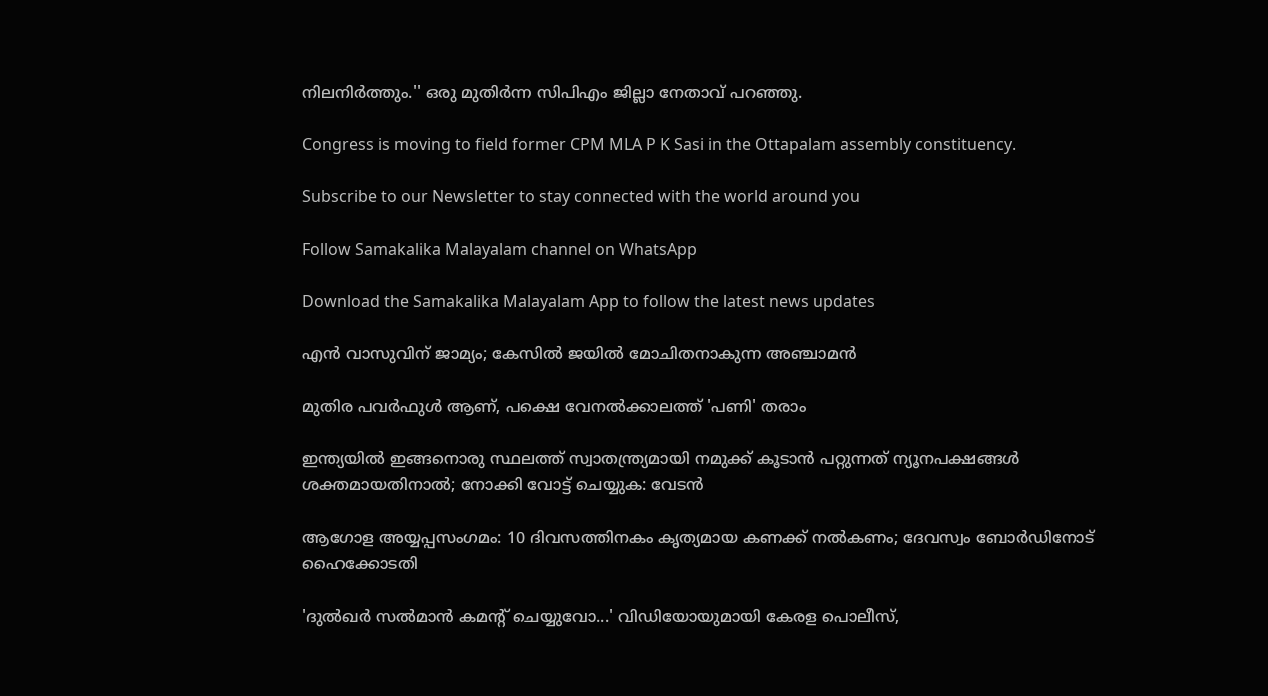നിലനിര്‍ത്തും.'' ഒരു മുതിര്‍ന്ന സിപിഎം ജില്ലാ നേതാവ് പറഞ്ഞു.

Congress is moving to field former CPM MLA P K Sasi in the Ottapalam assembly constituency.

Subscribe to our Newsletter to stay connected with the world around you

Follow Samakalika Malayalam channel on WhatsApp

Download the Samakalika Malayalam App to follow the latest news updates

എൻ വാസുവിന് ജാമ്യം; കേസിൽ ജയിൽ മോചിതനാകുന്ന അഞ്ചാമൻ

മുതിര പവർഫുൾ ആണ്, പക്ഷെ വേനൽക്കാലത്ത് 'പണി' തരാം

ഇന്ത്യയില്‍ ഇങ്ങനൊരു സ്ഥലത്ത് സ്വാതന്ത്ര്യമായി നമുക്ക് കൂടാന്‍ പറ്റുന്നത് ന്യൂനപക്ഷങ്ങള്‍ ശക്തമായതിനാല്‍; നോക്കി വോട്ട് ചെയ്യുക: വേടന്‍

ആഗോള അയ്യപ്പസംഗമം: 10 ദിവസത്തിനകം കൃത്യമായ കണക്ക് നല്‍കണം; ദേവസ്വം ബോര്‍ഡിനോട് ഹൈക്കോടതി

'ദുൽഖർ സൽമാൻ കമന്റ് ചെയ്യുവോ...' വിഡിയോയുമായി കേരള പൊലീസ്,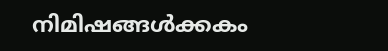നിമിഷങ്ങൾക്കകം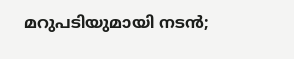മറുപടിയുമായി നടൻ;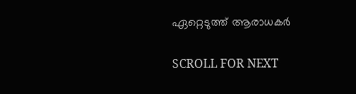ഏറ്റെടുത്ത് ആരാധകർ

SCROLL FOR NEXT